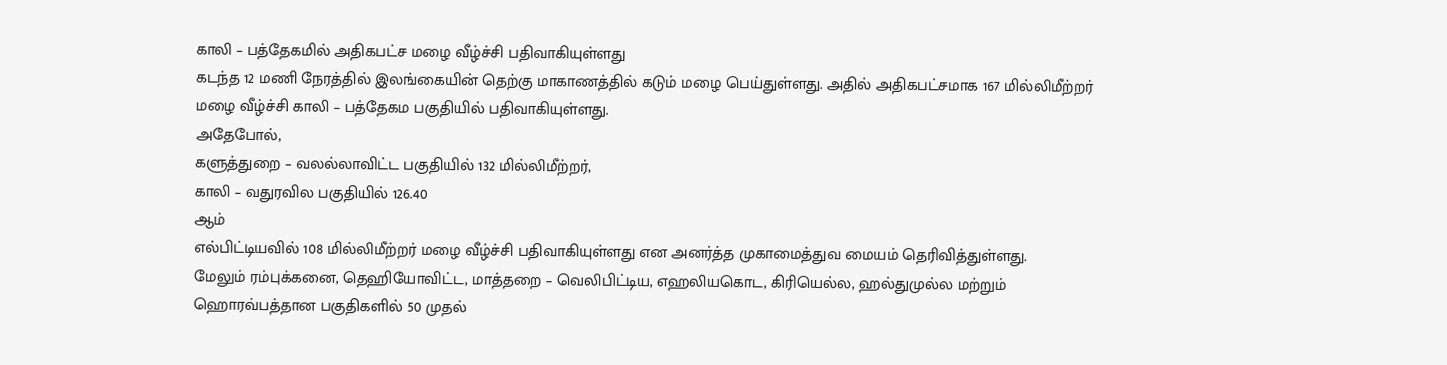காலி – பத்தேகமில் அதிகபட்ச மழை வீழ்ச்சி பதிவாகியுள்ளது
கடந்த 12 மணி நேரத்தில் இலங்கையின் தெற்கு மாகாணத்தில் கடும் மழை பெய்துள்ளது. அதில் அதிகபட்சமாக 167 மில்லிமீற்றர் மழை வீழ்ச்சி காலி – பத்தேகம பகுதியில் பதிவாகியுள்ளது.
அதேபோல்,
களுத்துறை – வலல்லாவிட்ட பகுதியில் 132 மில்லிமீற்றர்,
காலி – வதுரவில பகுதியில் 126.40
ஆம்
எல்பிட்டியவில் 108 மில்லிமீற்றர் மழை வீழ்ச்சி பதிவாகியுள்ளது என அனர்த்த முகாமைத்துவ மையம் தெரிவித்துள்ளது.
மேலும் ரம்புக்கனை, தெஹியோவிட்ட, மாத்தறை – வெலிபிட்டிய, எஹலியகொட, கிரியெல்ல, ஹல்துமுல்ல மற்றும் ஹொரவ்பத்தான பகுதிகளில் 50 முதல்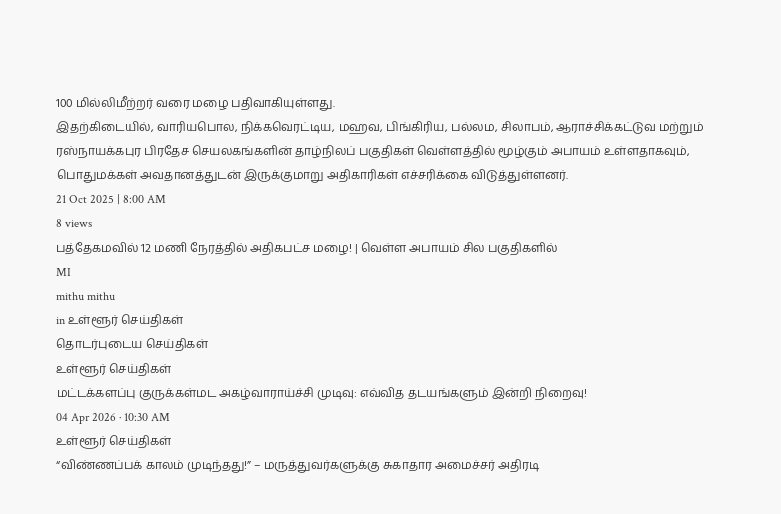100 மில்லிமீற்றர் வரை மழை பதிவாகியுள்ளது.
இதற்கிடையில், வாரியபொல, நிக்கவெரட்டிய, மஹவ, பிங்கிரிய, பல்லம, சிலாபம், ஆராச்சிக்கட்டுவ மற்றும் ரஸ்நாயக்கபுர பிரதேச செயலகங்களின் தாழ்நிலப் பகுதிகள் வெள்ளத்தில் மூழ்கும் அபாயம் உள்ளதாகவும், பொதுமக்கள் அவதானத்துடன் இருக்குமாறு அதிகாரிகள் எச்சரிக்கை விடுத்துள்ளனர்.
21 Oct 2025 | 8:00 AM
8 views
பத்தேகமவில் 12 மணி நேரத்தில் அதிகபட்ச மழை! | வெள்ள அபாயம் சில பகுதிகளில்
MI
mithu mithu
in உள்ளூர் செய்திகள்
தொடர்புடைய செய்திகள்
உள்ளூர் செய்திகள்
மட்டக்களப்பு குருக்கள்மட அகழ்வாராய்ச்சி முடிவு: எவ்வித தடயங்களும் இன்றி நிறைவு!
04 Apr 2026 · 10:30 AM
உள்ளூர் செய்திகள்
“விண்ணப்பக் காலம் முடிந்தது!” – மருத்துவர்களுக்கு சுகாதார அமைச்சர் அதிரடி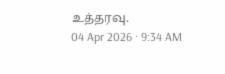உத்தரவு.
04 Apr 2026 · 9:34 AM